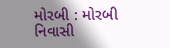મોરબી : મોરબી નિવાસી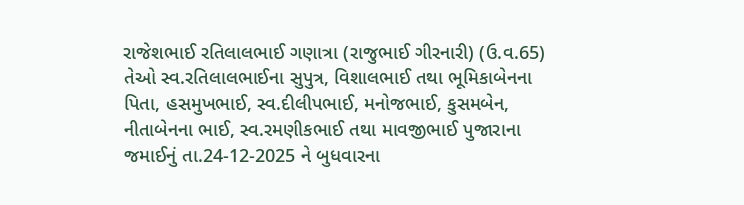રાજેશભાઈ રતિલાલભાઈ ગણાત્રા (રાજુભાઈ ગીરનારી) (ઉ.વ.65) તેઓ સ્વ.રતિલાલભાઈના સુપુત્ર, વિશાલભાઈ તથા ભૂમિકાબેનના પિતા, હસમુખભાઈ, સ્વ.દીલીપભાઈ, મનોજભાઈ, કુસમબેન, નીતાબેનના ભાઈ, સ્વ.રમણીકભાઈ તથા માવજીભાઈ પુજારાના જમાઈનું તા.24-12-2025 ને બુધવારના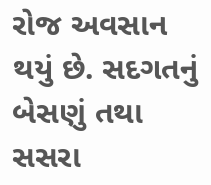રોજ અવસાન થયું છે. સદગતનું બેસણું તથા સસરા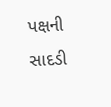પક્ષની સાદડી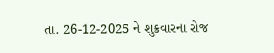તા. 26-12-2025 ને શુક્રવારના રોજ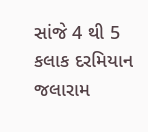સાંજે 4 થી 5 કલાક દરમિયાન જલારામ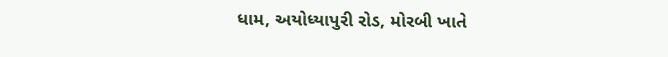ધામ, અયોધ્યાપુરી રોડ, મોરબી ખાતે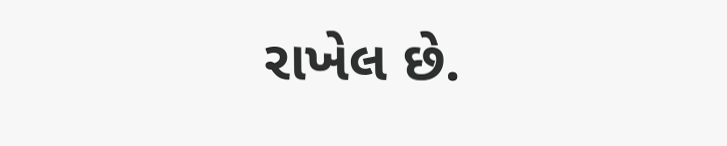રાખેલ છે.